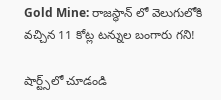Gold Mine: రాజస్థాన్ లో వెలుగులోకి వచ్చిన 11 కోట్ల టన్నుల బంగారు గని!

షార్ట్స్‌లో చూడండి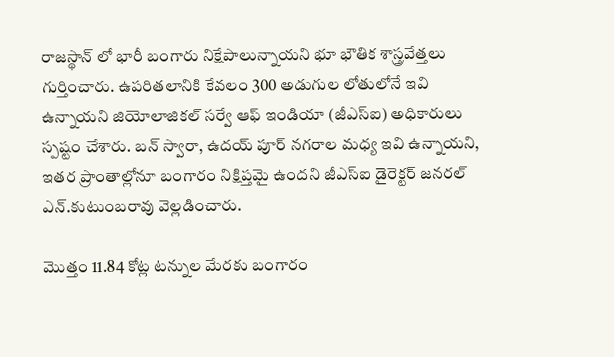రాజస్థాన్ లో భారీ బంగారు నిక్షేపాలున్నాయని భూ భౌతిక శాస్త్రవేత్తలు గుర్తించారు. ఉపరితలానికి కేవలం 300 అడుగుల లోతులోనే ఇవి ఉన్నాయని జియోలాజికల్‌ సర్వే ఆఫ్‌ ఇండియా (జీఎస్‌ఐ) అధికారులు స్పష్టం చేశారు. బన్ స్వారా, ఉదయ్ పూర్ నగరాల మధ్య ఇవి ఉన్నాయని, ఇతర ప్రాంతాల్లోనూ బంగారం నిక్షిప్తమై ఉందని జీఎస్ఐ డైరెక్టర్ జనరల్ ఎన్.కుటుంబరావు వెల్లడించారు.

మొత్తం 11.84 కోట్ల టన్నుల మేరకు బంగారం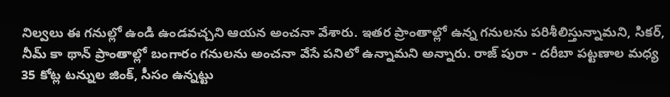నిల్వలు ఈ గనుల్లో ఉండి ఉండవచ్చని ఆయన అంచనా వేశారు. ఇతర ప్రాంతాల్లో ఉన్న గనులను పరిశీలిస్తున్నామని, సికర్, నీమ్ కా థాన్ ప్రాంతాల్లో బంగారం గనులను అంచనా వేసే పనిలో ఉన్నామని అన్నారు. రాజ్ పురా - దరీబా పట్టణాల మధ్య 35 కోట్ల టన్నుల జింక్, సీసం ఉన్నట్టు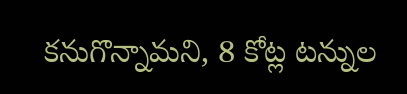కనుగొన్నామని, 8 కోట్ల టన్నుల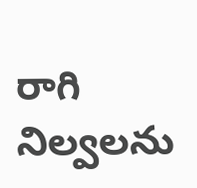రాగి నిల్వలను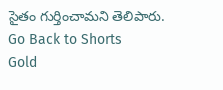సైతం గుర్తించామని తెలిపారు.
Go Back to Shorts
Gold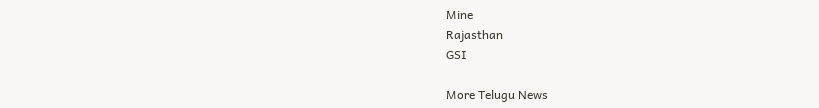Mine
Rajasthan
GSI

More Telugu News